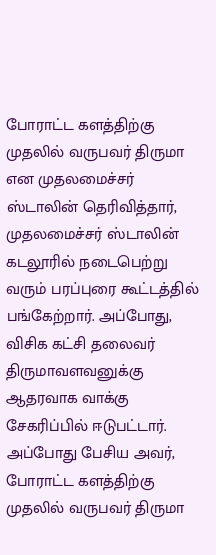போராட்ட களத்திற்கு முதலில் வருபவர் திருமா என முதலமைச்சர் ஸ்டாலின் தெரிவித்தார்,
முதலமைச்சர் ஸ்டாலின் கடலூரில் நடைபெற்று வரும் பரப்புரை கூட்டத்தில் பங்கேற்றார். அப்போது, விசிக கட்சி தலைவர் திருமாவளவனுக்கு ஆதரவாக வாக்கு சேகரிப்பில் ஈடுபட்டார். அப்போது பேசிய அவர், போராட்ட களத்திற்கு முதலில் வருபவர் திருமா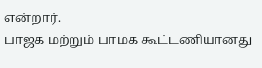என்றார்.
பாஜக மற்றும் பாமக கூட்டணியானது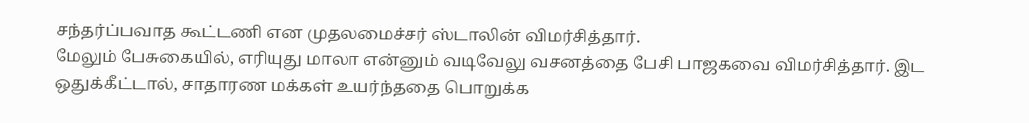சந்தர்ப்பவாத கூட்டணி என முதலமைச்சர் ஸ்டாலின் விமர்சித்தார்.
மேலும் பேசுகையில், எரியுது மாலா என்னும் வடிவேலு வசனத்தை பேசி பாஜகவை விமர்சித்தார். இட ஒதுக்கீட்டால், சாதாரண மக்கள் உயர்ந்ததை பொறுக்க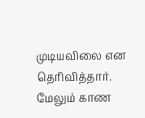முடியவிலை என தெரிவித்தார்.
மேலும் காண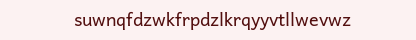suwnqfdzwkfrpdzlkrqyyvtllwevwz